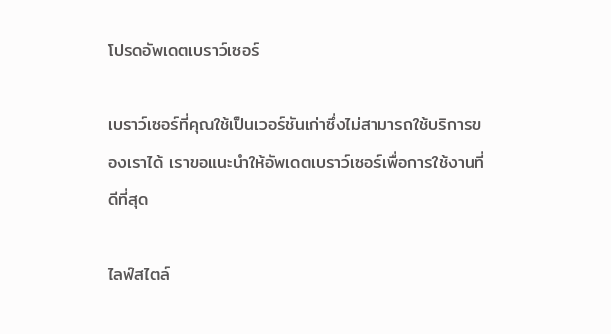โปรดอัพเดตเบราว์เซอร์

เบราว์เซอร์ที่คุณใช้เป็นเวอร์ชันเก่าซึ่งไม่สามารถใช้บริการของเราได้ เราขอแนะนำให้อัพเดตเบราว์เซอร์เพื่อการใช้งานที่ดีที่สุด

ไลฟ์สไตล์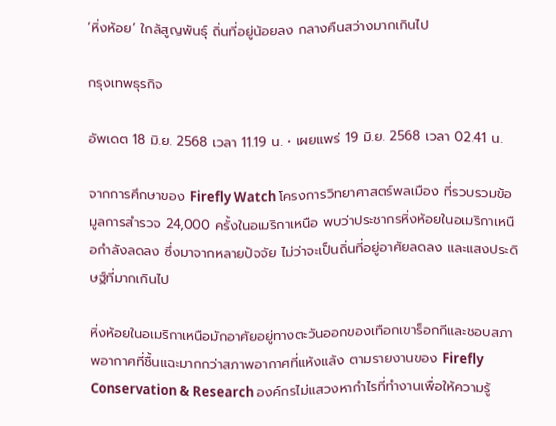‘หิ่งห้อย’ ใกล้สูญพันธุ์ ถิ่นที่อยู่น้อยลง กลางคืนสว่างมากเกินไป

กรุงเทพธุรกิจ

อัพเดต 18 มิ.ย. 2568 เวลา 11.19 น. • เผยแพร่ 19 มิ.ย. 2568 เวลา 02.41 น.

จากการศึกษาของ Firefly Watch โครงการวิทยาศาสตร์พลเมือง ที่รวบรวมข้อมูลการสำรวจ 24,000 ครั้งในอเมริกาเหนือ พบว่าประชากรหิ่งห้อยในอเมริกาเหนือกำลังลดลง ซึ่งมาจากหลายปัจจัย ไม่ว่าจะเป็นถิ่นที่อยู่อาศัยลดลง และแสงประดิษฐ์ที่มากเกินไป

หิ่งห้อยในอเมริกาเหนือมักอาศัยอยู่ทางตะวันออกของเทือกเขาร็อกกีและชอบสภาพอากาศที่ชื้นแฉะมากกว่าสภาพอากาศที่แห้งแล้ง ตามรายงานของ Firefly Conservation & Research องค์กรไม่แสวงหากำไรที่ทำงานเพื่อให้ความรู้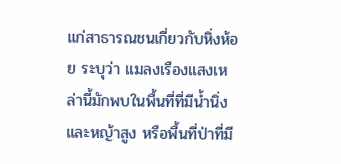แก่สาธารณชนเกี่ยวกับหิ่งห้อย ระบุว่า แมลงเรืองแสงเหล่านี้มักพบในพื้นที่ที่มีน้ำนิ่งและหญ้าสูง หรือพื้นที่ป่าที่มี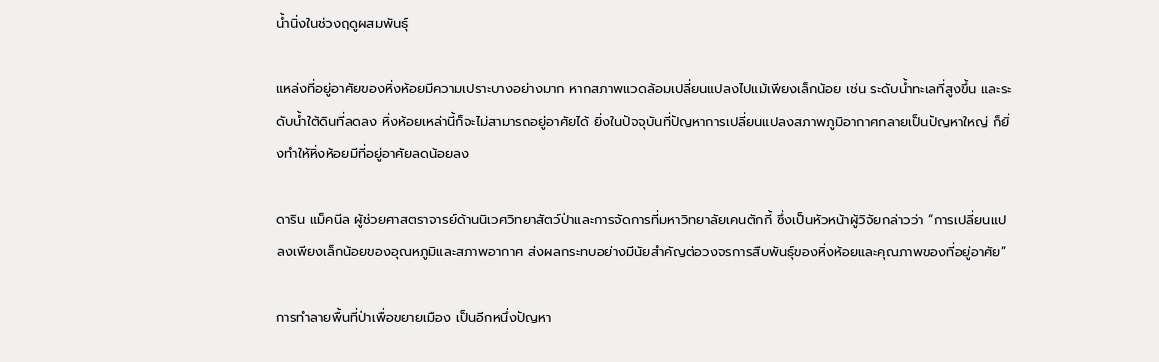น้ำนิ่งในช่วงฤดูผสมพันธุ์

แหล่งที่อยู่อาศัยของหิ่งห้อยมีความเปราะบางอย่างมาก หากสภาพแวดล้อมเปลี่ยนแปลงไปแม้เพียงเล็กน้อย เช่น ระดับน้ำทะเลที่สูงขึ้น และระดับน้ำใต้ดินที่ลดลง หิ่งห้อยเหล่านี้ก็จะไม่สามารถอยู่อาศัยได้ ยิ่งในปัจจุบันที่ปัญหาการเปลี่ยนแปลงสภาพภูมิอากาศกลายเป็นปัญหาใหญ่ ก็ยิ่งทำให้หิ่งห้อยมีที่อยู่อาศัยลดน้อยลง

ดาริน แม็คนีล ผู้ช่วยศาสตราจารย์ด้านนิเวศวิทยาสัตว์ป่าและการจัดการที่มหาวิทยาลัยเคนตักกี้ ซึ่งเป็นหัวหน้าผู้วิจัยกล่าวว่า “การเปลี่ยนแปลงเพียงเล็กน้อยของอุณหภูมิและสภาพอากาศ ส่งผลกระทบอย่างมีนัยสำคัญต่อวงจรการสืบพันธุ์ของหิ่งห้อยและคุณภาพของที่อยู่อาศัย”

การทำลายพื้นที่ป่าเพื่อขยายเมือง เป็นอีกหนึ่งปัญหา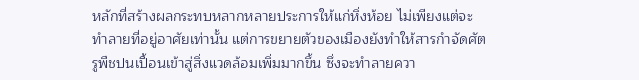หลักที่สร้างผลกระทบหลากหลายประการให้แก่หิ่งห้อย ไม่เพียงแต่จะทำลายที่อยู่อาศัยเท่านั้น แต่การขยายตัวของเมืองยังทำให้สารกำจัดศัตรูพืชปนเปื้อนเข้าสู่สิ่งแวดล้อมเพิ่มมากขึ้น ซึ่งจะทำลายควา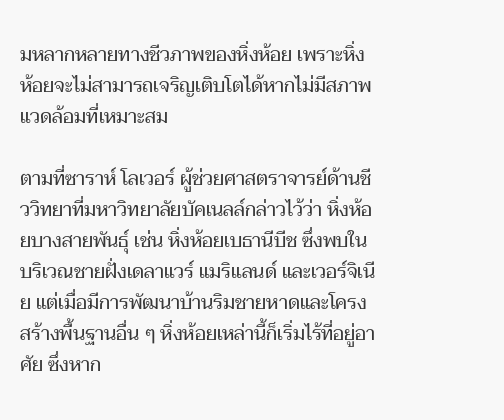มหลากหลายทางชีวภาพของหิ่งห้อย เพราะหิ่งห้อยจะไม่สามารถเจริญเติบโตได้หากไม่มีสภาพแวดล้อมที่เหมาะสม

ตามที่ซาราห์ โลเวอร์ ผู้ช่วยศาสตราจารย์ด้านชีววิทยาที่มหาวิทยาลัยบัคเนลล์กล่าวไว้ว่า หิ่งห้อยบางสายพันธุ์ เช่น หิ่งห้อยเบธานีบีช ซึ่งพบในบริเวณชายฝั่งเดลาแวร์ แมริแลนด์ และเวอร์จิเนีย แต่เมื่อมีการพัฒนาบ้านริมชายหาดและโครงสร้างพื้นฐานอื่น ๆ หิ่งห้อยเหล่านี้ก็เริ่มไร้ที่อยู่อาศัย ซึ่งหาก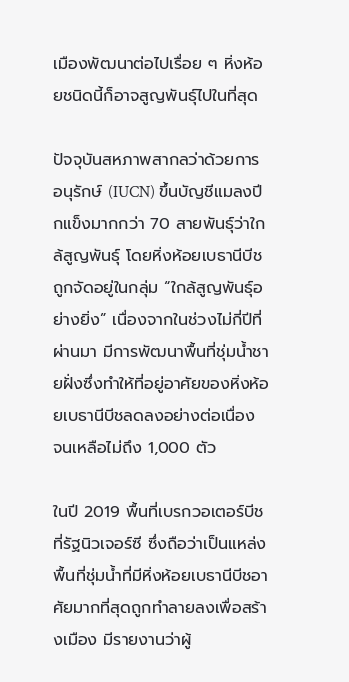เมืองพัฒนาต่อไปเรื่อย ๆ หิ่งห้อยชนิดนี้ก็อาจสูญพันธุ์ไปในที่สุด

ปัจจุบันสหภาพสากลว่าด้วยการอนุรักษ์ (IUCN) ขึ้นบัญชีแมลงปีกแข็งมากกว่า 70 สายพันธุ์ว่าใกล้สูญพันธุ์ โดยหิ่งห้อยเบธานีบีชถูกจัดอยู่ในกลุ่ม “ใกล้สูญพันธุ์อย่างยิ่ง” เนื่องจากในช่วงไม่กี่ปีที่ผ่านมา มีการพัฒนาพื้นที่ชุ่มน้ำชายฝั่งซึ่งทำให้ที่อยู่อาศัยของหิ่งห้อยเบธานีบีชลดลงอย่างต่อเนื่อง จนเหลือไม่ถึง 1,000 ตัว

ในปี 2019 พื้นที่เบรกวอเตอร์บีช ที่รัฐนิวเจอร์ซี ซึ่งถือว่าเป็นแหล่งพื้นที่ชุ่มน้ำที่มีหิ่งห้อยเบธานีบีชอาศัยมากที่สุดถูกทำลายลงเพื่อสร้างเมือง มีรายงานว่าผู้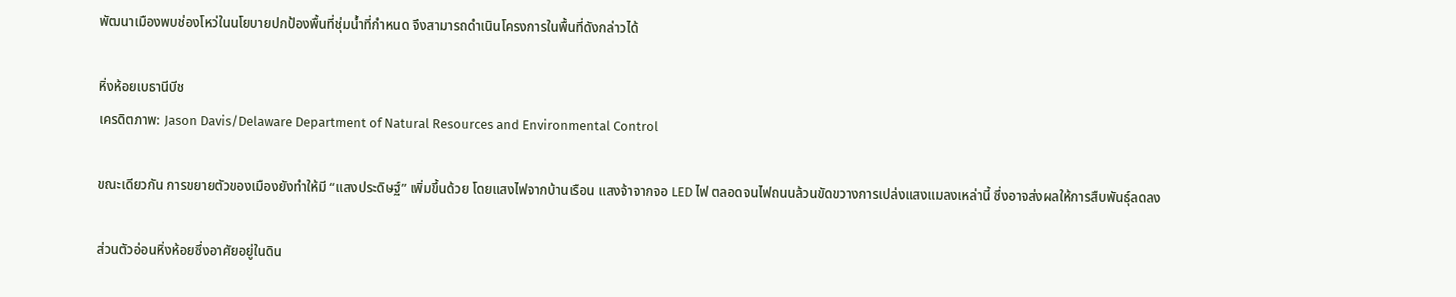พัฒนาเมืองพบช่องโหว่ในนโยบายปกป้องพื้นที่ชุ่มน้ำที่กำหนด จึงสามารถดำเนินโครงการในพื้นที่ดังกล่าวได้

หิ่งห้อยเบธานีบีช
เครดิตภาพ: Jason Davis/Delaware Department of Natural Resources and Environmental Control

ขณะเดียวกัน การขยายตัวของเมืองยังทำให้มี “แสงประดิษฐ์” เพิ่มขึ้นด้วย โดยแสงไฟจากบ้านเรือน แสงจ้าจากจอ LED ไฟ ตลอดจนไฟถนนล้วนขัดขวางการเปล่งแสงแมลงเหล่านี้ ซึ่งอาจส่งผลให้การสืบพันธุ์ลดลง

ส่วนตัวอ่อนหิ่งห้อยซึ่งอาศัยอยู่ในดิน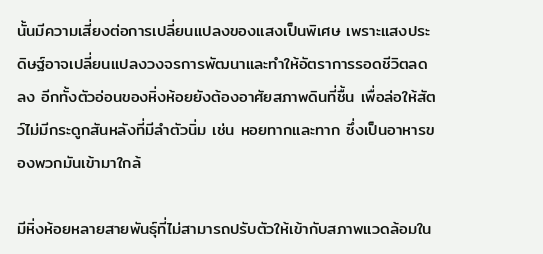นั้นมีความเสี่ยงต่อการเปลี่ยนแปลงของแสงเป็นพิเศษ เพราะแสงประดิษฐ์อาจเปลี่ยนแปลงวงจรการพัฒนาและทำให้อัตราการรอดชีวิตลดลง อีกทั้งตัวอ่อนของหิ่งห้อยยังต้องอาศัยสภาพดินที่ชื้น เพื่อล่อให้สัตว์ไม่มีกระดูกสันหลังที่มีลำตัวนิ่ม เช่น หอยทากและทาก ซึ่งเป็นอาหารของพวกมันเข้ามาใกล้

มีหิ่งห้อยหลายสายพันธุ์ที่ไม่สามารถปรับตัวให้เข้ากับสภาพแวดล้อมใน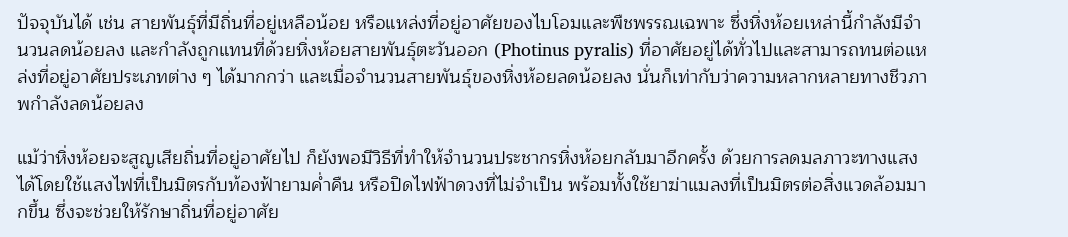ปัจจุบันได้ เช่น สายพันธุ์ที่มีถิ่นที่อยู่เหลือน้อย หรือแหล่งที่อยู่อาศัยของไบโอมและพืชพรรณเฉพาะ ซึ่งหิ่งห้อยเหล่านี้กำลังมีจำนวนลดน้อยลง และกำลังถูกแทนที่ด้วยหิ่งห้อยสายพันธุ์ตะวันออก (Photinus pyralis) ที่อาศัยอยู่ได้ทั่วไปและสามารถทนต่อแหล่งที่อยู่อาศัยประเภทต่าง ๆ ได้มากกว่า และเมื่อจำนวนสายพันธุ์ของหิ่งห้อยลดน้อยลง นั่นก็เท่ากับว่าความหลากหลายทางชีวภาพกำลังลดน้อยลง

แม้ว่าหิ่งห้อยจะสูญเสียถิ่นที่อยู่อาศัยไป ก็ยังพอมีวิธีที่ทำให้จำนวนประชากรหิ่งห้อยกลับมาอีกครั้ง ด้วยการลดมลภาวะทางแสงได้โดยใช้แสงไฟที่เป็นมิตรกับท้องฟ้ายามค่ำคืน หรือปิดไฟฟ้าดวงที่ไม่จำเป็น พร้อมทั้งใช้ยาฆ่าแมลงที่เป็นมิตรต่อสิ่งแวดล้อมมากขึ้น ซึ่งจะช่วยให้รักษาถิ่นที่อยู่อาศัย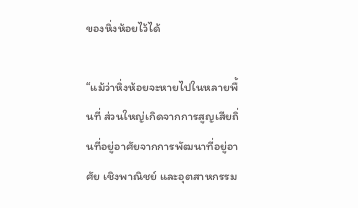ของหิ่งห้อยไว้ได้

“แม้ว่าหิ่งห้อยจะหายไปในหลายพื้นที่ ส่วนใหญ่เกิดจากการสูญเสียถิ่นที่อยู่อาศัยจากการพัฒนาที่อยู่อาศัย เชิงพาณิชย์ และอุตสาหกรรม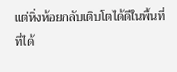แต่หิ่งห้อยกลับเติบโตได้ดีในพื้นที่ที่ได้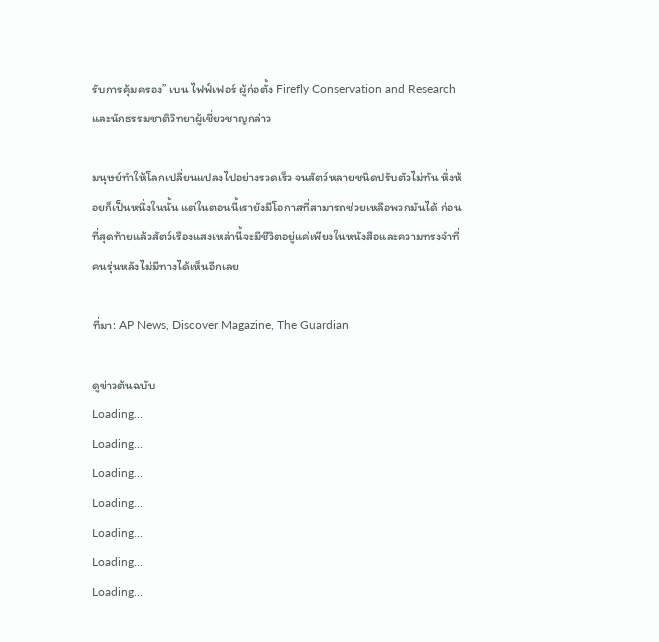รับการคุ้มครอง” เบน ไฟฟ์เฟอร์ ผู้ก่อตั้ง Firefly Conservation and Research และนักธรรมชาติวิทยาผู้เชี่ยวชาญกล่าว

มนุษย์ทำให้โลกเปลี่ยนแปลงไปอย่างรวดเร็ว จนสัตว์หลายชนิดปรับตัวไม่ทัน หิ่งห้อยก็เป็นหนึ่งในนั้น แต่ในตอนนี้เรายังมีโอกาสที่สามารถช่วยเหลือพวกมันได้ ก่อนที่สุดท้ายแล้วสัตว์เรืองแสงเหล่านี้จะมีชีวิตอยู่แค่เพียงในหนังสือและความทรงจำที่คนรุ่นหลังไม่มีทางได้เห็นอีกเลย

ที่มา: AP News, Discover Magazine, The Guardian

ดูข่าวต้นฉบับ
Loading...
Loading...
Loading...
Loading...
Loading...
Loading...
Loading...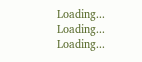Loading...
Loading...
Loading...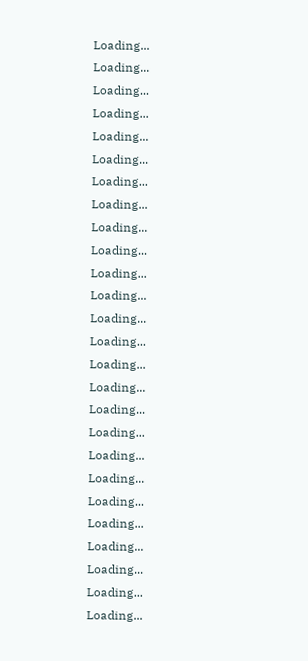Loading...
Loading...
Loading...
Loading...
Loading...
Loading...
Loading...
Loading...
Loading...
Loading...
Loading...
Loading...
Loading...
Loading...
Loading...
Loading...
Loading...
Loading...
Loading...
Loading...
Loading...
Loading...
Loading...
Loading...
Loading...
Loading...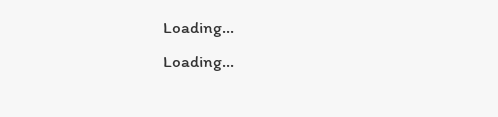Loading...
Loading...